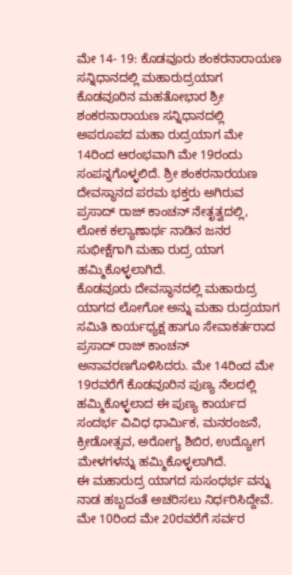ಮೇ 14- 19: ಕೊಡವೂರು ಶಂಕರನಾರಾಯಣ ಸನ್ನಿಧಾನದಲ್ಲಿ ಮಹಾರುದ್ರಯಾಗ
ಕೊಡವೂರಿನ ಮಹತೋಭಾರ ಶ್ರೀ ಶಂಕರನಾರಾಯಣ ಸನ್ನಿಧಾನದಲ್ಲಿ ಅಪರೂಪದ ಮಹಾ ರುದ್ರಯಾಗ ಮೇ 14ರಿಂದ ಆರಂಭವಾಗಿ ಮೇ 19ರಂದು ಸಂಪನ್ನಗೊಳ್ಳಲಿದೆ. ಶ್ರೀ ಶಂಕರನಾರಯಣ ದೇವಸ್ಥಾನದ ಪರಮ ಭಕ್ತರು ಅಗಿರುವ ಪ್ರಸಾದ್ ರಾಜ್ ಕಾಂಚನ್ ನೇತೃತ್ವದಲ್ಲಿ, ಲೋಕ ಕಲ್ಯಾಣಾರ್ಥ ನಾಡಿನ ಜನರ ಸುಭೀಕ್ಷೆಗಾಗಿ ಮಹಾ ರುದ್ರ ಯಾಗ ಹಮ್ಮಿಕೊಳ್ಳಲಾಗಿದೆ.
ಕೊಡವೂರು ದೇವಸ್ಥಾನದಲ್ಲಿ ಮಹಾರುದ್ರ ಯಾಗದ ಲೋಗೋ ಅನ್ನು ಮಹಾ ರುದ್ರಯಾಗ ಸಮಿತಿ ಕಾರ್ಯಧ್ಯಕ್ಷ ಹಾಗೂ ಸೇವಾಕರ್ತರಾದ ಪ್ರಸಾದ್ ರಾಜ್ ಕಾಂಚನ್ ಅನಾವರಣಗೊಳಿಸಿದರು. ಮೇ 14ರಿಂದ ಮೇ 19ರವರೆಗೆ ಕೊಡವೂರಿನ ಪುಣ್ಯ ನೆಲದಲ್ಲಿ ಹಮ್ಮಿಕೊಳ್ಳಲಾದ ಈ ಪುಣ್ಯ ಕಾರ್ಯದ ಸಂದರ್ಭ ವಿವಿಧ ಧಾರ್ಮಿಕ, ಮನರಂಜನೆ, ಕ್ರೀಡೋತ್ಸವ, ಅರೋಗ್ಯ ಶಿಬಿರ, ಉದ್ಯೋಗ ಮೇಳಗಳನ್ನು ಹಮ್ಮಿಕೊಳ್ಳಲಾಗಿದೆ.
ಈ ಮಹಾರುದ್ರ ಯಾಗದ ಸುಸಂಧರ್ಭ ವನ್ನು ನಾಡ ಹಬ್ಬದಂತೆ ಅಚರಿಸಲು ನಿರ್ಧರಿಸಿದ್ದೇವೆ. ಮೇ 10ರಿಂದ ಮೇ 20ರವರೆಗೆ ಸರ್ವರ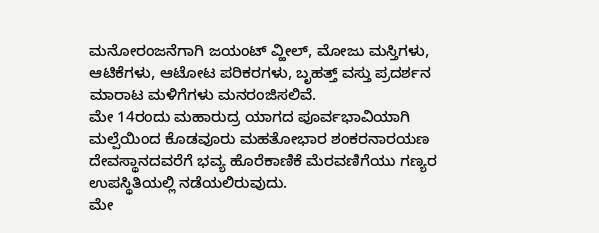ಮನೋರಂಜನೆಗಾಗಿ ಜಯಂಟ್ ವ್ಹೀಲ್, ಮೋಜು ಮಸ್ತಿಗಳು, ಆಟಿಕೆಗಳು, ಆಟೋಟ ಪರಿಕರಗಳು, ಬೃಹತ್ತ್ ವಸ್ತು ಪ್ರದರ್ಶನ ಮಾರಾಟ ಮಳಿಗೆಗಳು ಮನರಂಜಿಸಲಿವೆ.
ಮೇ 14ರಂದು ಮಹಾರುದ್ರ ಯಾಗದ ಪೂರ್ವಭಾವಿಯಾಗಿ ಮಲ್ಪೆಯಿಂದ ಕೊಡವೂರು ಮಹತೋಭಾರ ಶಂಕರನಾರಯಣ ದೇವಸ್ಥಾನದವರೆಗೆ ಭವ್ಯ ಹೊರೆಕಾಣಿಕೆ ಮೆರವಣಿಗೆಯು ಗಣ್ಯರ ಉಪಸ್ಥಿತಿಯಲ್ಲಿ ನಡೆಯಲಿರುವುದು.
ಮೇ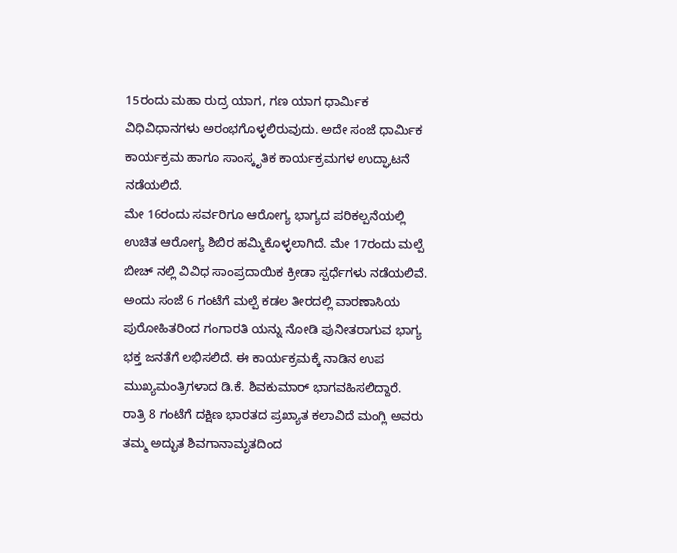15ರಂದು ಮಹಾ ರುದ್ರ ಯಾಗ, ಗಣ ಯಾಗ ಧಾರ್ಮಿಕ ವಿಧಿವಿಧಾನಗಳು ಅರಂಭಗೊಳ್ಳಲಿರುವುದು. ಅದೇ ಸಂಜೆ ಧಾರ್ಮಿಕ ಕಾರ್ಯಕ್ರಮ ಹಾಗೂ ಸಾಂಸ್ಕೃತಿಕ ಕಾರ್ಯಕ್ರಮಗಳ ಉದ್ಘಾಟನೆ ನಡೆಯಲಿದೆ.
ಮೇ 16ರಂದು ಸರ್ವರಿಗೂ ಆರೋಗ್ಯ ಭಾಗ್ಯದ ಪರಿಕಲ್ಪನೆಯಲ್ಲಿ ಉಚಿತ ಆರೋಗ್ಯ ಶಿಬಿರ ಹಮ್ಮಿಕೊಳ್ಳಲಾಗಿದೆ. ಮೇ 17ರಂದು ಮಲ್ಪೆ ಬೀಚ್ ನಲ್ಲಿ ವಿವಿಧ ಸಾಂಪ್ರದಾಯಿಕ ಕ್ರೀಡಾ ಸ್ಪರ್ಧೆಗಳು ನಡೆಯಲಿವೆ. ಅಂದು ಸಂಜೆ 6 ಗಂಟೆಗೆ ಮಲ್ಪೆ ಕಡಲ ತೀರದಲ್ಲಿ ವಾರಣಾಸಿಯ ಪುರೋಹಿತರಿಂದ ಗಂಗಾರತಿ ಯನ್ನು ನೋಡಿ ಪುನೀತರಾಗುವ ಭಾಗ್ಯ ಭಕ್ತ ಜನತೆಗೆ ಲಭಿಸಲಿದೆ. ಈ ಕಾರ್ಯಕ್ರಮಕ್ಕೆ ನಾಡಿನ ಉಪ ಮುಖ್ಯಮಂತ್ರಿಗಳಾದ ಡಿ.ಕೆ. ಶಿವಕುಮಾರ್ ಭಾಗವಹಿಸಲಿದ್ದಾರೆ.
ರಾತ್ರಿ 8 ಗಂಟೆಗೆ ದಕ್ಷಿಣ ಭಾರತದ ಪ್ರಖ್ಯಾತ ಕಲಾವಿದೆ ಮಂಗ್ಲಿ ಅವರು ತಮ್ಮ ಅದ್ಭುತ ಶಿವಗಾನಾಮೃತದಿಂದ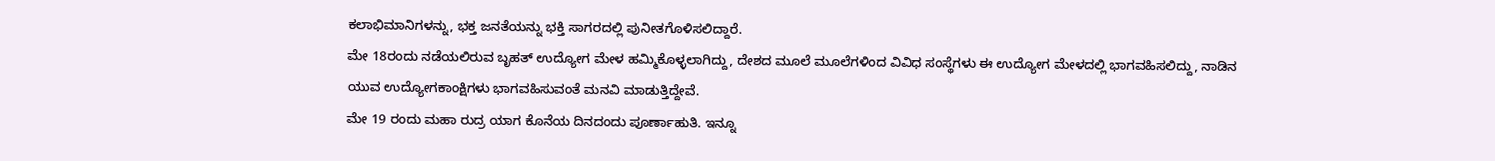ಕಲಾಭಿಮಾನಿಗಳನ್ನು, ಭಕ್ತ ಜನತೆಯನ್ನು ಭಕ್ತಿ ಸಾಗರದಲ್ಲಿ ಪುನೀತಗೊಳಿಸಲಿದ್ದಾರೆ.
ಮೇ 18ರಂದು ನಡೆಯಲಿರುವ ಬೃಹತ್ ಉದ್ಯೋಗ ಮೇಳ ಹಮ್ಮಿಕೊಳ್ಳಲಾಗಿದ್ದು, ದೇಶದ ಮೂಲೆ ಮೂಲೆಗಳಿಂದ ವಿವಿಧ ಸಂಸ್ಥೆಗಳು ಈ ಉದ್ಯೋಗ ಮೇಳದಲ್ಲಿ ಭಾಗವಹಿಸಲಿದ್ದು, ನಾಡಿನ ಯುವ ಉದ್ಯೋಗಕಾಂಕ್ಷಿಗಳು ಭಾಗವಹಿಸುವಂತೆ ಮನವಿ ಮಾಡುತ್ತಿದ್ದೇವೆ.
ಮೇ 19 ರಂದು ಮಹಾ ರುದ್ರ ಯಾಗ ಕೊನೆಯ ದಿನದಂದು ಪೂರ್ಣಾಹುತಿ. ಇನ್ನೂ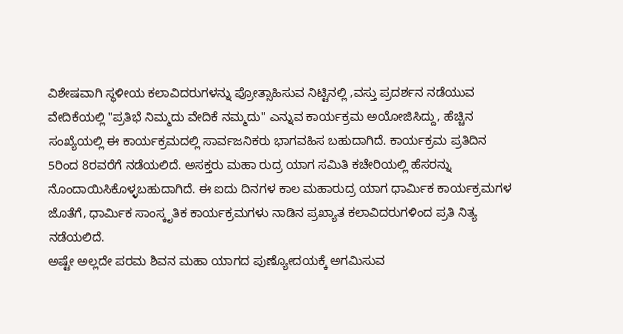ವಿಶೇಷವಾಗಿ ಸ್ಥಳೀಯ ಕಲಾವಿದರುಗಳನ್ನು ಪ್ರೋತ್ಸಾಹಿಸುವ ನಿಟ್ಟಿನಲ್ಲಿ ,ವಸ್ತು ಪ್ರದರ್ಶನ ನಡೆಯುವ ವೇದಿಕೆಯಲ್ಲಿ "ಪ್ರತಿಭೆ ನಿಮ್ಮದು ವೇದಿಕೆ ನಮ್ಮದು" ಎನ್ನುವ ಕಾರ್ಯಕ್ರಮ ಅಯೋಜಿಸಿದ್ದು, ಹೆಚ್ಚಿನ ಸಂಖ್ಯೆಯಲ್ಲಿ ಈ ಕಾರ್ಯಕ್ರಮದಲ್ಲಿ ಸಾರ್ವಜನಿಕರು ಭಾಗವಹಿಸ ಬಹುದಾಗಿದೆ. ಕಾರ್ಯಕ್ರಮ ಪ್ರತಿದಿನ 5ರಿಂದ 8ರವರೆಗೆ ನಡೆಯಲಿದೆ. ಅಸಕ್ತರು ಮಹಾ ರುದ್ರ ಯಾಗ ಸಮಿತಿ ಕಚೇರಿಯಲ್ಲಿ ಹೆಸರನ್ನು ನೊಂದಾಯಿಸಿಕೊಳ್ಳಬಹುದಾಗಿದೆ. ಈ ಐದು ದಿನಗಳ ಕಾಲ ಮಹಾರುದ್ರ ಯಾಗ ಧಾರ್ಮಿಕ ಕಾರ್ಯಕ್ರಮಗಳ ಜೊತೆಗೆ, ಧಾರ್ಮಿಕ ಸಾಂಸ್ಕೃತಿಕ ಕಾರ್ಯಕ್ರಮಗಳು ನಾಡಿನ ಪ್ರಖ್ಯಾತ ಕಲಾವಿದರುಗಳಿಂದ ಪ್ರತಿ ನಿತ್ಯ ನಡೆಯಲಿದೆ.
ಅಷ್ಟೇ ಅಲ್ಲದೇ ಪರಮ ಶಿವನ ಮಹಾ ಯಾಗದ ಪುಣ್ಯೋದಯಕ್ಕೆ ಅಗಮಿಸುವ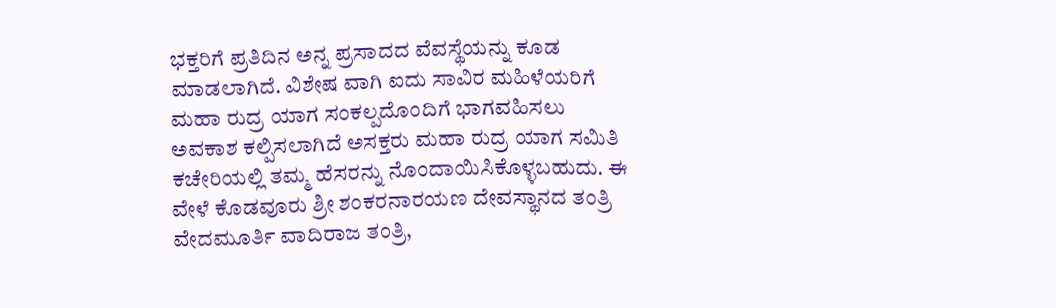ಭಕ್ತರಿಗೆ ಪ್ರತಿದಿನ ಅನ್ನ ಪ್ರಸಾದದ ವೆವಸ್ಥೆಯನ್ನು ಕೂಡ ಮಾಡಲಾಗಿದೆ. ವಿಶೇಷ ವಾಗಿ ಐದು ಸಾವಿರ ಮಹಿಳೆಯರಿಗೆ ಮಹಾ ರುದ್ರ ಯಾಗ ಸಂಕಲ್ಪದೊಂದಿಗೆ ಭಾಗವಹಿಸಲು ಅವಕಾಶ ಕಲ್ಪಿಸಲಾಗಿದೆ ಅಸಕ್ತರು ಮಹಾ ರುದ್ರ ಯಾಗ ಸಮಿತಿ ಕಚೇರಿಯಲ್ಲಿ ತಮ್ಮ ಹೆಸರನ್ನು ನೊಂದಾಯಿಸಿಕೊಳ್ಳಬಹುದು. ಈ ವೇಳೆ ಕೊಡವೂರು ಶ್ರೀ ಶಂಕರನಾರಯಣ ದೇವಸ್ಥಾನದ ತಂತ್ರಿ ವೇದಮೂರ್ತಿ ವಾದಿರಾಜ ತಂತ್ರಿ,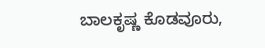ಬಾಲಕೃಷ್ಣ ಕೊಡವೂರು,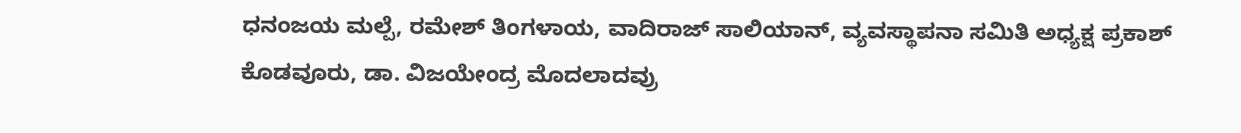ಧನಂಜಯ ಮಲ್ಪೆ, ರಮೇಶ್ ತಿಂಗಳಾಯ, ವಾದಿರಾಜ್ ಸಾಲಿಯಾನ್, ವ್ಯವಸ್ಥಾಪನಾ ಸಮಿತಿ ಅಧ್ಯಕ್ಷ ಪ್ರಕಾಶ್ ಕೊಡವೂರು, ಡಾ. ವಿಜಯೇಂದ್ರ ಮೊದಲಾದವ್ರು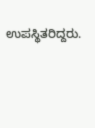ಉಪಸ್ಥಿತರಿದ್ದರು.